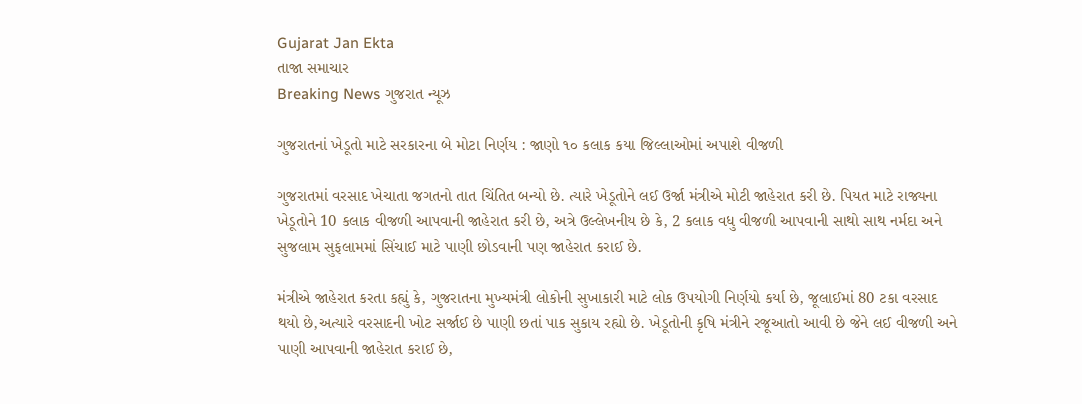Gujarat Jan Ekta
તાજા સમાચાર
Breaking News ગુજરાત ન્યૂઝ

ગુજરાતનાં ખેડૂતો માટે સરકારના બે મોટા નિર્ણય : જાણો ૧૦ કલાક કયા જિલ્લાઓમાં અપાશે વીજળી

ગુજરાતમાં વરસાદ ખેચાતા જગતનો તાત ચિંતિત બન્યો છે. ત્યારે ખેડૂતોને લઈ ઉર્જા મંત્રીએ મોટી જાહેરાત કરી છે. પિયત માટે રાજ્યના ખેડૂતોને 10 કલાક વીજળી આપવાની જાહેરાત કરી છે, અત્રે ઉલ્લેખનીય છે કે, 2 કલાક વધુ વીજળી આપવાની સાથો સાથ નર્મદા અને સુજલામ સુફલામમાં સિંચાઈ માટે પાણી છોડવાની પણ જાહેરાત કરાઈ છે.

મંત્રીએ જાહેરાત કરતા કહ્યું કે, ગુજરાતના મુખ્યમંત્રી લોકોની સુખાકારી માટે લોક ઉપયોગી નિર્ણયો કર્યા છે, જૂલાઈમાં 80 ટકા વરસાદ થયો છે,અત્યારે વરસાદની ખોટ સર્જાઈ છે પાણી છતાં પાક સુકાય રહ્યો છે. ખેડૂતોની કૃષિ મંત્રીને રજૂઆતો આવી છે જેને લઈ વીજળી અને પાણી આપવાની જાહેરાત કરાઈ છે,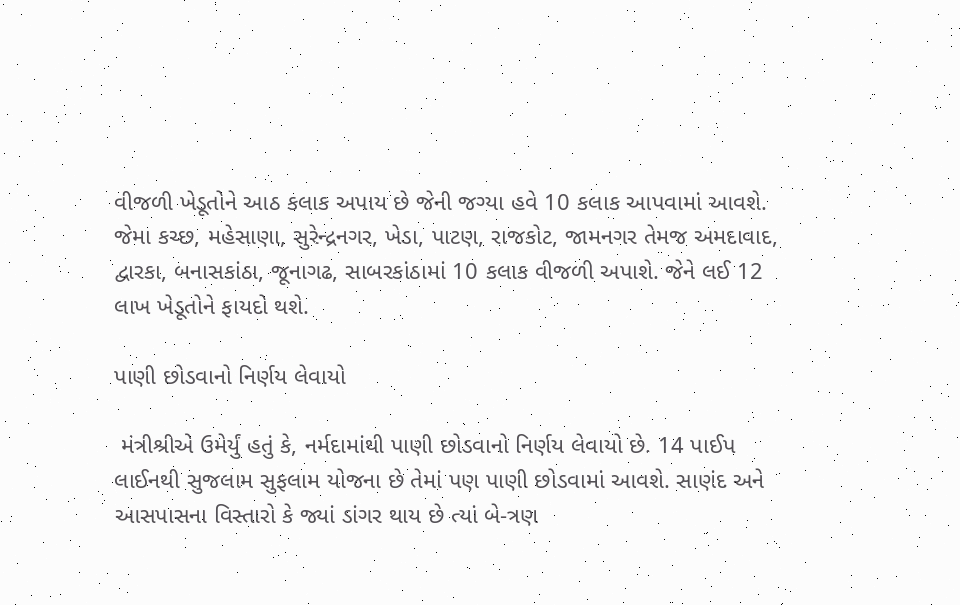વીજળી ખેડૂતોને આઠ કલાક અપાય છે જેની જગ્યા હવે 10 કલાક આપવામાં આવશે. જેમા કચ્છ, મહેસાણા, સુરેન્દ્રનગર, ખેડા, પાટણ, રાજકોટ, જામનગર તેમજ અમદાવાદ, દ્વારકા, બનાસકાંઠા, જૂનાગઢ, સાબરકાંઠામાં 10 કલાક વીજળી અપાશે. જેને લઈ 12 લાખ ખેડૂતોને ફાયદો થશે.

પાણી છોડવાનો નિર્ણય લેવાયો

 મંત્રીશ્રીએ ઉમેર્યું હતું કે, નર્મદામાંથી પાણી છોડવાનો નિર્ણય લેવાયો છે. 14 પાઈપ લાઈનથી સુજલામ સુફલામ યોજના છે તેમાં પણ પાણી છોડવામાં આવશે. સાણંદ અને આસપાસના વિસ્તારો કે જ્યાં ડાંગર થાય છે ત્યાં બે-ત્રણ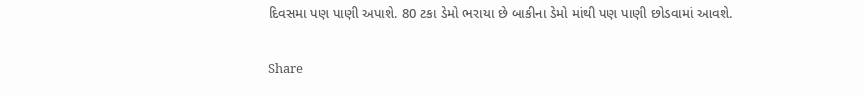દિવસમા પણ પાણી અપાશે. 80 ટકા ડેમો ભરાયા છે બાકીના ડેમો માંથી પણ પાણી છોડવામાં આવશે.

Share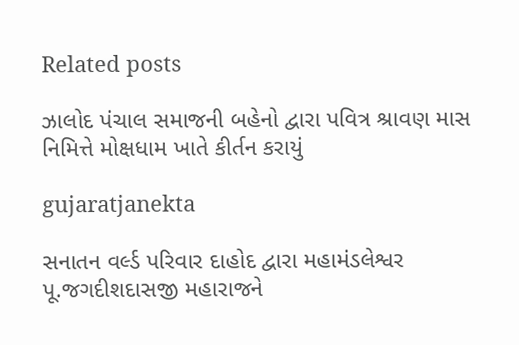Related posts

ઝાલોદ પંચાલ સમાજની બહેનો દ્વારા પવિત્ર શ્રાવણ માસ નિમિત્તે મોક્ષધામ ખાતે કીર્તન કરાયું

gujaratjanekta

સનાતન વર્લ્ડ પરિવાર દાહોદ દ્વારા મહામંડલેશ્વર પૂ.જગદીશદાસજી મહારાજને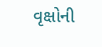વૃક્ષોની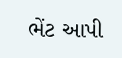ભેંટ આપી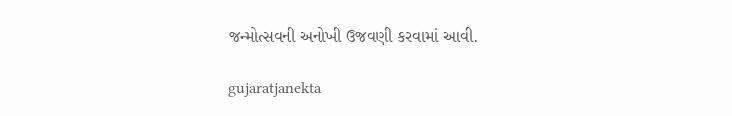જન્મોત્સવની અનોખી ઉજવણી કરવામાં આવી.

gujaratjanekta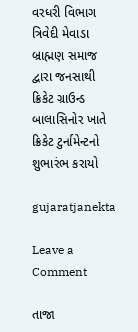વરધરી વિભાગ ત્રિવેદી મેવાડા બ્રાહ્મણ સમાજ દ્વારા જનસાથી ક્રિકેટ ગ્રાઉન્ડ બાલાસિનોર ખાતે ક્રિકેટ ટુર્નામેન્ટનો શુભારંભ કરાયો

gujaratjanekta

Leave a Comment

તાજા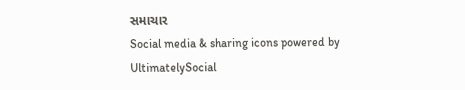સમાચાર
Social media & sharing icons powered by UltimatelySocial